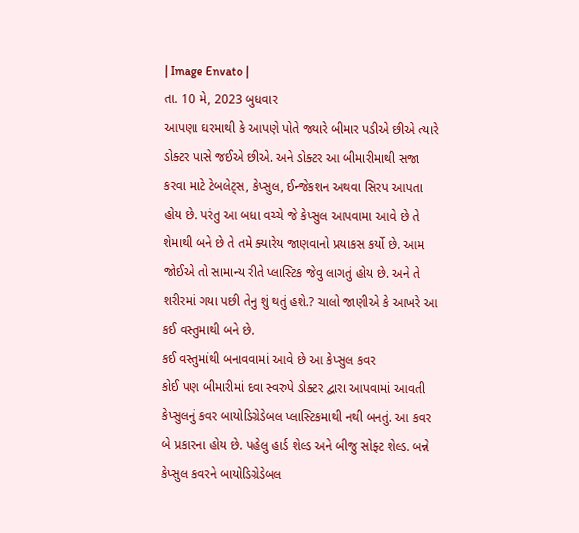| Image Envato |
તા. 10 મે, 2023 બુધવાર
આપણા ઘરમાથી કે આપણે પોતે જ્યારે બીમાર પડીએ છીએ ત્યારે ડોક્ટર પાસે જઈએ છીએ. અને ડોક્ટર આ બીમારીમાથી સજા કરવા માટે ટેબલેટ્સ, કેપ્સુલ, ઈન્જેકશન અથવા સિરપ આપતા હોય છે. પરંતુ આ બધા વચ્ચે જે કેપ્સુલ આપવામા આવે છે તે શેમાથી બને છે તે તમે ક્યારેય જાણવાનો પ્રયાકસ કર્યો છે. આમ જોઈએ તો સામાન્ય રીતે પ્લાસ્ટિક જેવુ લાગતું હોય છે. અને તે શરીરમાં ગયા પછી તેનુ શું થતું હશે.? ચાલો જાણીએ કે આખરે આ કઈ વસ્તુમાથી બને છે.
કઈ વસ્તુમાંથી બનાવવામાં આવે છે આ કેપ્સુલ કવર
કોઈ પણ બીમારીમાં દવા સ્વરુપે ડોક્ટર દ્વારા આપવામાં આવતી કેપ્સુલનું કવર બાયોડિગ્રેડેબલ પ્લાસ્ટિકમાથી નથી બનતું. આ કવર બે પ્રકારના હોય છે. પહેલુ હાર્ડ શેલ્ડ અને બીજુ સોફ્ટ શેલ્ડ. બન્ને કેપ્સુલ કવરને બાયોડિગ્રેડેબલ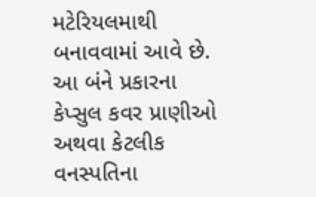મટેરિયલમાથી બનાવવામાં આવે છે. આ બંને પ્રકારના કેપ્સુલ કવર પ્રાણીઓ અથવા કેટલીક વનસ્પતિના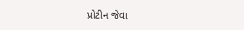પ્રોટીન જેવા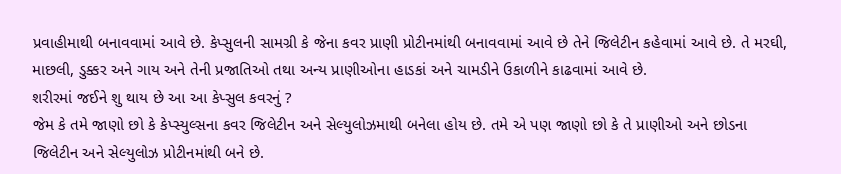પ્રવાહીમાથી બનાવવામાં આવે છે. કેપ્સુલની સામગ્રી કે જેના કવર પ્રાણી પ્રોટીનમાંથી બનાવવામાં આવે છે તેને જિલેટીન કહેવામાં આવે છે. તે મરઘી, માછલી, ડુક્કર અને ગાય અને તેની પ્રજાતિઓ તથા અન્ય પ્રાણીઓના હાડકાં અને ચામડીને ઉકાળીને કાઢવામાં આવે છે.
શરીરમાં જઈને શુ થાય છે આ આ કેપ્સુલ કવરનું ?
જેમ કે તમે જાણો છો કે કેપ્સ્યુલ્સના કવર જિલેટીન અને સેલ્યુલોઝમાથી બનેલા હોય છે. તમે એ પણ જાણો છો કે તે પ્રાણીઓ અને છોડના જિલેટીન અને સેલ્યુલોઝ પ્રોટીનમાંથી બને છે.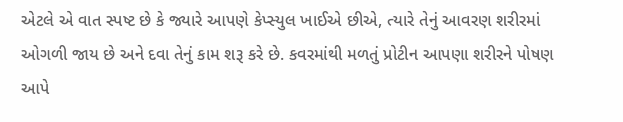એટલે એ વાત સ્પષ્ટ છે કે જ્યારે આપણે કેપ્સ્યુલ ખાઈએ છીએ, ત્યારે તેનું આવરણ શરીરમાં ઓગળી જાય છે અને દવા તેનું કામ શરૂ કરે છે. કવરમાંથી મળતું પ્રોટીન આપણા શરીરને પોષણ આપે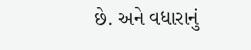છે. અને વધારાનું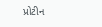પ્રોટીન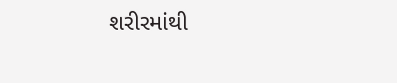શરીરમાંથી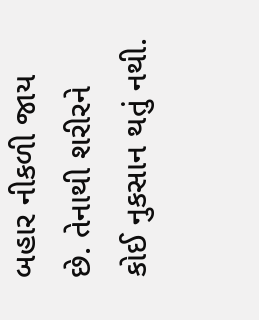બહાર નીકળી જાય છે. તેનાથી શરીરને કોઈ નુકસાન થતું નથી.